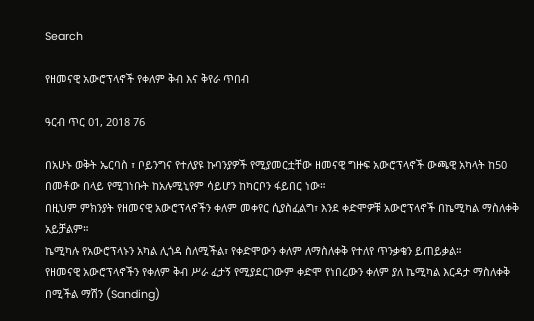Search

የዘመናዊ አውሮፕላኖች የቀለም ቅብ እና ቅየራ ጥበብ

ዓርብ ጥር 01, 2018 76

በአሁኑ ወቅት ኤርባስ ፣ ቦይንግና የተለያዩ ኩባንያዎች የሚያመርቷቸው ዘመናዊ ግዙፍ አውሮፕላኖች ውጫዊ አካላት ከ50 በመቶው በላይ የሚገነቡት ከአሉሚኒየም ሳይሆን ከካርቦን ፋይበር ነው።
በዚህም ምክንያት የዘመናዊ አውሮፕላኖችን ቀለም መቀየር ሲያስፈልግ፣ እንደ ቀድሞዎቹ አውሮፕላኖች በኬሚካል ማስለቀቅ አይቻልም።
ኬሚካሉ የአውሮፕላኑን አካል ሊጎዳ ስለሚችል፣ የቀድሞውን ቀለም ለማስለቀቅ የተለየ ጥንቃቄን ይጠይቃል።
የዘመናዊ አውሮፕላኖችን የቀለም ቅብ ሥራ ፈታኝ የሚያደርገውም ቀድሞ የነበረውን ቀለም ያለ ኬሚካል እርዳታ ማስለቀቅ በሚችል ማሽን (Sanding)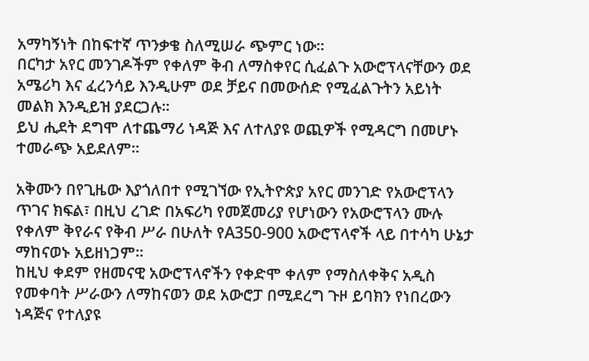አማካኝነት በከፍተኛ ጥንቃቄ ስለሚሠራ ጭምር ነው።
በርካታ አየር መንገዶችም የቀለም ቅብ ለማስቀየር ሲፈልጉ አውሮፕላናቸውን ወደ አሜሪካ እና ፈረንሳይ እንዲሁም ወደ ቻይና በመውሰድ የሚፈልጉትን አይነት መልክ እንዲይዝ ያደርጋሉ።
ይህ ሒደት ደግሞ ለተጨማሪ ነዳጅ እና ለተለያዩ ወጪዎች የሚዳርግ በመሆኑ ተመራጭ አይደለም።

አቅሙን በየጊዜው እያጎለበተ የሚገኘው የኢትዮጵያ አየር መንገድ የአውሮፕላን ጥገና ክፍል፣ በዚህ ረገድ በአፍሪካ የመጀመሪያ የሆነውን የአውሮፕላን ሙሉ የቀለም ቅየራና የቅብ ሥራ በሁለት የA350-900 አውሮፕላኖች ላይ በተሳካ ሁኔታ ማከናወኑ አይዘነጋም።
ከዚህ ቀደም የዘመናዊ አውሮፕላኖችን የቀድሞ ቀለም የማስለቀቅና አዲስ የመቀባት ሥራውን ለማከናወን ወደ አውሮፓ በሚደረግ ጉዞ ይባክን የነበረውን ነዳጅና የተለያዩ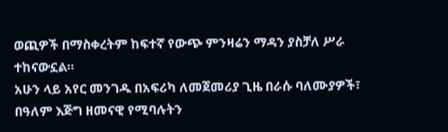ወጪዎች በማስቀረትም ከፍተኛ የውጭ ምንዛሬን ማዳን ያስቻለ ሥራ ተከናውኗል።
አሁን ላይ አየር መንገዱ በአፍሪካ ለመጀመሪያ ጊዜ በራሱ ባለሙያዎች፣ በዓለም እጅግ ዘመናዊ የሚባሉትን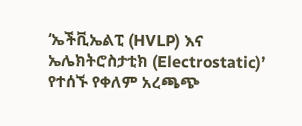‘ኤችቪኤልፒ (HVLP) እና ኤሌክትሮስታቲክ (Electrostatic)’ የተሰኙ የቀለም አረጫጭ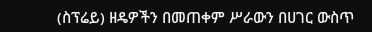(ስፕሬይ) ዘዴዎችን በመጠቀም ሥራውን በሀገር ውስጥ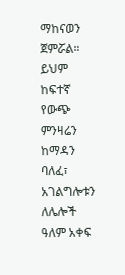ማከናወን ጀምሯል።
ይህም ከፍተኛ የውጭ ምንዛሬን ከማዳን ባለፈ፣ አገልግሎቱን ለሌሎች ዓለም አቀፍ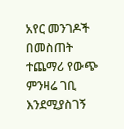አየር መንገዶች በመስጠት ተጨማሪ የውጭ ምንዛሬ ገቢ እንደሚያስገኝ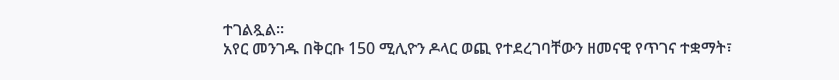ተገልጿል።
አየር መንገዱ በቅርቡ 150 ሚሊዮን ዶላር ወጪ የተደረገባቸውን ዘመናዊ የጥገና ተቋማት፣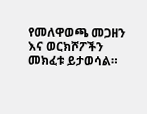የመለዋወጫ መጋዘን እና ወርክሾፖችን መክፈቱ ይታወሳል።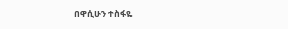በዋሲሁን ተስፋዬ